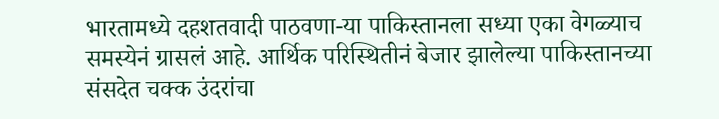भारतामध्ये दहशतवादी पाठवणा-या पाकिस्तानला सध्या एका वेगळ्याच समस्येनं ग्रासलं आहे. आर्थिक परिस्थितीनं बेजार झालेल्या पाकिस्तानच्या संसदेत चक्क उंदरांचा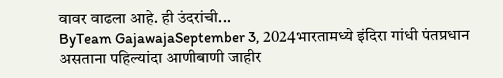वावर वाढला आहे. ही उंदरांची...
ByTeam GajawajaSeptember 3, 2024भारतामध्ये इंदिरा गांधी पंतप्रधान असताना पहिल्यांदा आणीबाणी जाहीर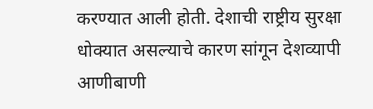करण्यात आली होती. देशाची राष्ट्रीय सुरक्षा धोक्यात असल्याचे कारण सांगून देशव्यापी आणीबाणी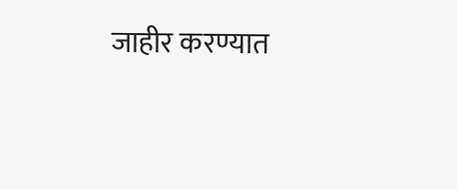जाहीर करण्यात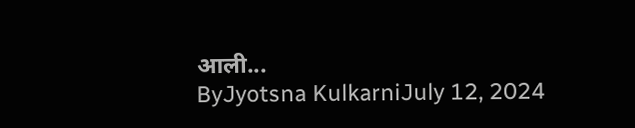आली...
ByJyotsna KulkarniJuly 12, 2024